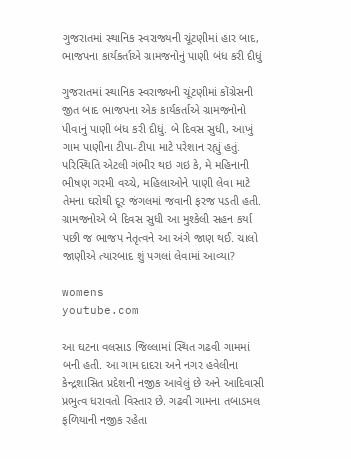ગુજરાતમાં સ્થાનિક સ્વરાજ્યની ચૂંટણીમાં હાર બાદ, ભાજપના કાર્યકર્તાએ ગ્રામજનોનું પાણી બંધ કરી દીધું

ગુજરાતમાં સ્થાનિક સ્વરાજ્યની ચૂંટણીમાં કોંગ્રેસની જીત બાદ ભાજપના એક કાર્યકર્તાએ ગ્રામજનોનો પીવાનું પાણી બંધ કરી દીધું. બે દિવસ સુધી, આખું ગામ પાણીના ટીપા-ટીપા માટે પરેશાન રહ્યું હતું. પરિસ્થિતિ એટલી ગંભીર થઇ ગઇ કે, મે મહિનાની ભીષણ ગરમી વચ્ચે, મહિલાઓને પાણી લેવા માટે તેમના ઘરોથી દૂર જંગલમાં જવાની ફરજ પડતી હતી. ગ્રામજનોએ બે દિવસ સુધી આ મુશ્કેલી સહન કર્યા પછી જ ભાજપ નેતૃત્વને આ અંગે જાણ થઈ. ચાલો જાણીએ ત્યારબાદ શું પગલાં લેવામાં આવ્યા?

womens
youtube.com

આ ઘટના વલસાડ જિલ્લામાં સ્થિત ગઢવી ગામમાં બની હતી. આ ગામ દાદરા અને નગર હવેલીના કેન્દ્રશાસિત પ્રદેશની નજીક આવેલું છે અને આદિવાસી પ્રભુત્વ ધરાવતો વિસ્તાર છે. ગઢવી ગામના તબાડમલ ફળિયાની નજીક રહેતા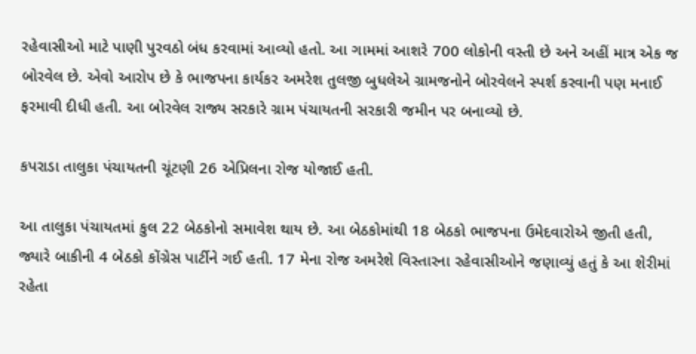રહેવાસીઓ માટે પાણી પુરવઠો બંધ કરવામાં આવ્યો હતો. આ ગામમાં આશરે 700 લોકોની વસ્તી છે અને અહીં માત્ર એક જ બોરવેલ છે. એવો આરોપ છે કે ભાજપના કાર્યકર અમરેશ તુલજી બુધલેએ ગ્રામજનોને બોરવેલને સ્પર્શ કરવાની પણ મનાઈ ફરમાવી દીધી હતી. આ બોરવેલ રાજ્ય સરકારે ગ્રામ પંચાયતની સરકારી જમીન પર બનાવ્યો છે.

કપરાડા તાલુકા પંચાયતની ચૂંટણી 26 એપ્રિલના રોજ યોજાઈ હતી.

આ તાલુકા પંચાયતમાં કુલ 22 બેઠકોનો સમાવેશ થાય છે. આ બેઠકોમાંથી 18 બેઠકો ભાજપના ઉમેદવારોએ જીતી હતી, જ્યારે બાકીની 4 બેઠકો કોંગ્રેસ પાર્ટીને ગઈ હતી. 17 મેના રોજ અમરેશે વિસ્તારના રહેવાસીઓને જણાવ્યું હતું કે આ શેરીમાં રહેતા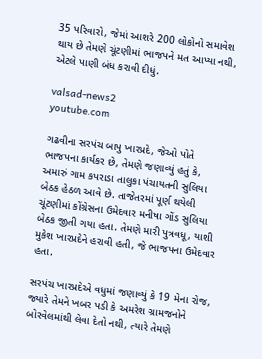35 પરિવારો, જેમાં આશરે 200 લોકોનો સમાવેશ થાય છે તેમણે ચૂંટણીમાં ભાજપને મત આપ્યા નથી, એટલે પાણી બંધ કરાવી દીધું.

valsad-news2
youtube.com

ગઢવીના સરપંચ બાપુ ખારપ્રદે, જેઓ પોતે ભાજપના કાર્યકર છે, તેમણે જણાવ્યું હતું કે, અમારું ગામ કપરાડા તાલુકા પંચાયતની સુલિયા બેઠક હેઠળ આવે છે. તાજેતરમાં પૂર્ણ થયેલી ચૂંટણીમાં કોંગ્રેસના ઉમેદવાર મનીષા ગોંડ સુલિયા બેઠક જીતી ગયા હતા. તેમણે મારી પુત્રવધૂ, યાશી મુકેશ ખારપ્રદેને હરાવી હતી, જે ભાજપના ઉમેદવાર હતા.

સરપંચ ખારપ્રદેએ વધુમાં જણાવ્યું કે 19 મેના રોજ, જ્યારે તેમને ખબર પડી કે અમરેશ ગ્રામજનોને બોરવેલમાંથી લેવા દેતો નથી, ત્યારે તેમણે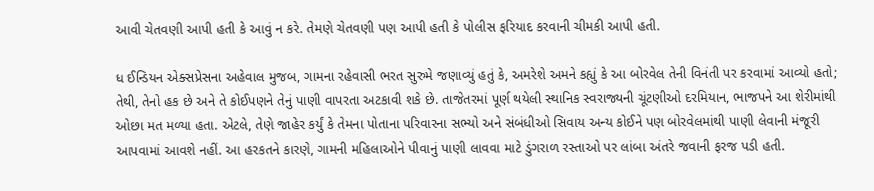આવી ચેતવણી આપી હતી કે આવું ન કરે. તેમણે ચેતવણી પણ આપી હતી કે પોલીસ ફરિયાદ કરવાની ચીમકી આપી હતી.

ધ ઈન્ડિયન એક્સપ્રેસના અહેવાલ મુજબ, ગામના રહેવાસી ભરત સુરુમે જણાવ્યું હતું કે, અમરેશે અમને કહ્યું કે આ બોરવેલ તેની વિનંતી પર કરવામાં આવ્યો હતો; તેથી, તેનો હક છે અને તે કોઈપણને તેનું પાણી વાપરતા અટકાવી શકે છે. તાજેતરમાં પૂર્ણ થયેલી સ્થાનિક સ્વરાજ્યની ચૂંટણીઓ દરમિયાન, ભાજપને આ શેરીમાંથી ઓછા મત મળ્યા હતા. એટલે, તેણે જાહેર કર્યું કે તેમના પોતાના પરિવારના સભ્યો અને સંબંધીઓ સિવાય અન્ય કોઈને પણ બોરવેલમાંથી પાણી લેવાની મંજૂરી આપવામાં આવશે નહીં. આ હરકતને કારણે, ગામની મહિલાઓને પીવાનું પાણી લાવવા માટે ડુંગરાળ રસ્તાઓ પર લાંબા અંતરે જવાની ફરજ પડી હતી.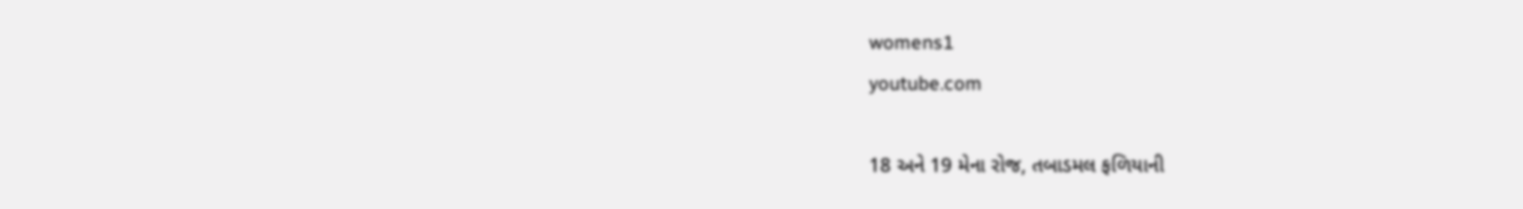womens1
youtube.com

18 અને 19 મેના રોજ, તબાડમલ ફળિયાની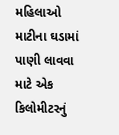મહિલાઓ માટીના ઘડામાં પાણી લાવવા માટે એક કિલોમીટરનું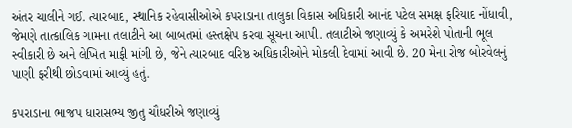અંતર ચાલીને ગઈ. ત્યારબાદ, સ્થાનિક રહેવાસીઓએ કપરાડાના તાલુકા વિકાસ અધિકારી આનંદ પટેલ સમક્ષ ફરિયાદ નોંધાવી, જેમણે તાત્કાલિક ગામના તલાટીને આ બાબતમાં હસ્તક્ષેપ કરવા સૂચના આપી. તલાટીએ જણાવ્યું કે અમરેશે પોતાની ભૂલ સ્વીકારી છે અને લેખિત માફી માંગી છે, જેને ત્યારબાદ વરિષ્ઠ અધિકારીઓને મોકલી દેવામાં આવી છે. 20 મેના રોજ બોરવેલનું પાણી ફરીથી છોડવામાં આવ્યું હતું.

કપરાડાના ભાજપ ધારાસભ્ય જીતુ ચૌધરીએ જણાવ્યું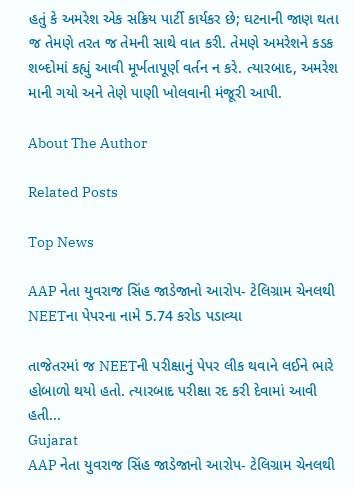હતું કે અમરેશ એક સક્રિય પાર્ટી કાર્યકર છે; ઘટનાની જાણ થતા જ તેમણે તરત જ તેમની સાથે વાત કરી. તેમણે અમરેશને કડક શબ્દોમાં કહ્યું આવી મૂર્ખતાપૂર્ણ વર્તન ન કરે. ત્યારબાદ, અમરેશ માની ગયો અને તેણે પાણી ખોલવાની મંજૂરી આપી.

About The Author

Related Posts

Top News

AAP નેતા યુવરાજ સિંહ જાડેજાનો આરોપ- ટેલિગ્રામ ચેનલથી NEETના પેપરના નામે 5.74 કરોડ પડાવ્યા

તાજેતરમાં જ NEETની પરીક્ષાનું પેપર લીક થવાને લઈને ભારે હોબાળો થયો હતો. ત્યારબાદ પરીક્ષા રદ કરી દેવામાં આવી હતી...
Gujarat
AAP નેતા યુવરાજ સિંહ જાડેજાનો આરોપ- ટેલિગ્રામ ચેનલથી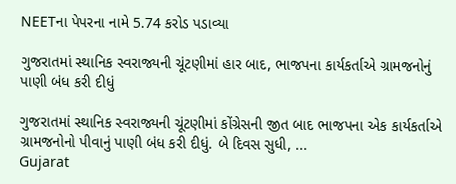NEETના પેપરના નામે 5.74 કરોડ પડાવ્યા

ગુજરાતમાં સ્થાનિક સ્વરાજ્યની ચૂંટણીમાં હાર બાદ, ભાજપના કાર્યકર્તાએ ગ્રામજનોનું પાણી બંધ કરી દીધું

ગુજરાતમાં સ્થાનિક સ્વરાજ્યની ચૂંટણીમાં કોંગ્રેસની જીત બાદ ભાજપના એક કાર્યકર્તાએ ગ્રામજનોનો પીવાનું પાણી બંધ કરી દીધું. બે દિવસ સુધી, ...
Gujarat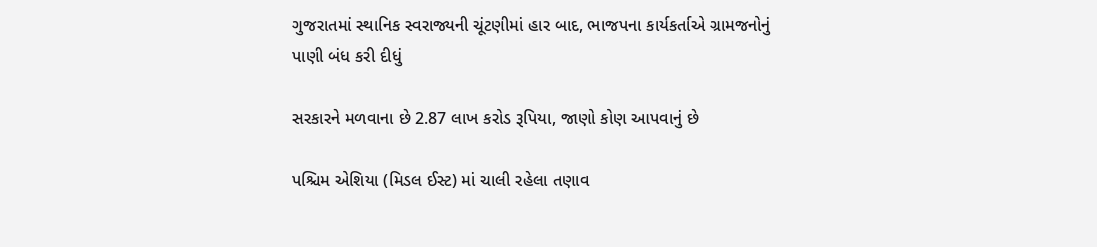ગુજરાતમાં સ્થાનિક સ્વરાજ્યની ચૂંટણીમાં હાર બાદ, ભાજપના કાર્યકર્તાએ ગ્રામજનોનું પાણી બંધ કરી દીધું

સરકારને મળવાના છે 2.87 લાખ કરોડ રૂપિયા, જાણો કોણ આપવાનું છે

પશ્ચિમ એશિયા (મિડલ ઈસ્ટ) માં ચાલી રહેલા તણાવ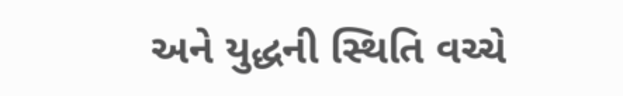અને યુદ્ધની સ્થિતિ વચ્ચે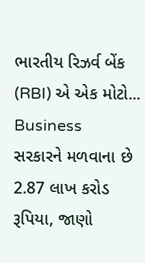ભારતીય રિઝર્વ બેંક (RBI) એ એક મોટો...
Business
સરકારને મળવાના છે 2.87 લાખ કરોડ રૂપિયા, જાણો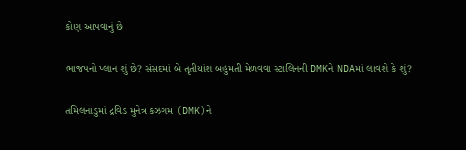કોણ આપવાનું છે

ભાજપનો પ્લાન શું છે? સંસદમાં બે તૃતીયાંશ બહુમતી મેળવવા સ્ટાલિનની DMKને NDAમાં લાવશે કે શું?

તમિલનાડુમાં દ્રવિડ મુનેત્ર કઝગમ (DMK)ને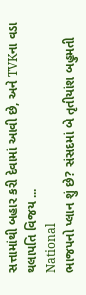સત્તામાંથી બહાર કરી દેવામાં આવી છે, અને TVKના વડા થલાપતિ વિજય ...
National
ભાજપનો પ્લાન શું છે? સંસદમાં બે તૃતીયાંશ બહુમતી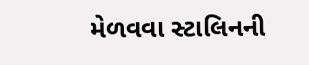મેળવવા સ્ટાલિનની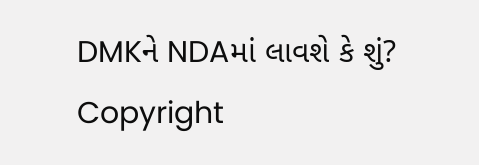DMKને NDAમાં લાવશે કે શું?
Copyright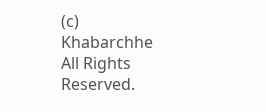(c) Khabarchhe All Rights Reserved.